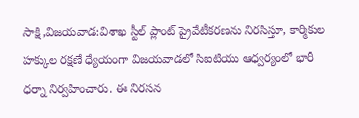సాక్షి,విజయవాడ:విశాఖ స్టీల్ ప్లాంట్ ప్రైవేటీకరణను నిరసిస్తూ, కార్మికుల హక్కుల రక్షణే ధ్యేయంగా విజయవాడలో సిఐటియు ఆధ్వర్యంలో భారీ ధర్నా నిర్వహించారు. ఈ నిరసన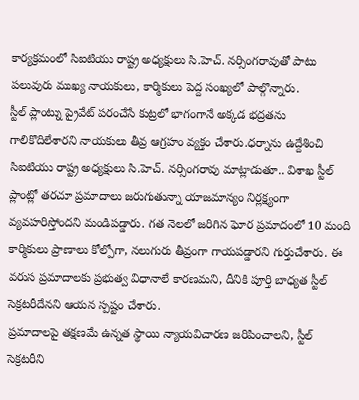కార్యక్రమంలో సిఐటియు రాష్ట్ర అధ్యక్షులు సి.హెచ్. నర్సింగరావుతో పాటు పలువురు ముఖ్య నాయకులు, కార్మికులు పెద్ద సంఖ్యలో పాల్గొన్నారు.
స్టీల్ ప్లాంట్ను ప్రైవేట్ పరంచేసే కుట్రలో భాగంగానే అక్కడ భద్రతను గాలికొదిలేశారని నాయకులు తీవ్ర ఆగ్రహం వ్యక్తం చేశారు.ధర్నాను ఉద్దేశించి సిఐటియు రాష్ట్ర అధ్యక్షులు సి.హెచ్. నర్సింగరావు మాట్లాడుతూ.. విశాఖ స్టీల్ ప్లాంట్లో తరచూ ప్రమాదాలు జరుగుతున్నా యాజమాన్యం నిర్లక్ష్యంగా వ్యవహరిస్తోందని మండిపడ్డారు. గత నెలలో జరిగిన ఘోర ప్రమాదంలో 10 మంది కార్మికులు ప్రాణాలు కోల్పోగా, నలుగురు తీవ్రంగా గాయపడ్డారని గుర్తుచేశారు. ఈ వరుస ప్రమాదాలకు ప్రభుత్వ విధానాలే కారణమని, దీనికి పూర్తి బాధ్యత స్టీల్ సెక్రటరీదేనని ఆయన స్పష్టం చేశారు.
ప్రమాదాలపై తక్షణమే ఉన్నత స్థాయి న్యాయవిచారణ జరిపించాలని, స్టీల్ సెక్రటరీని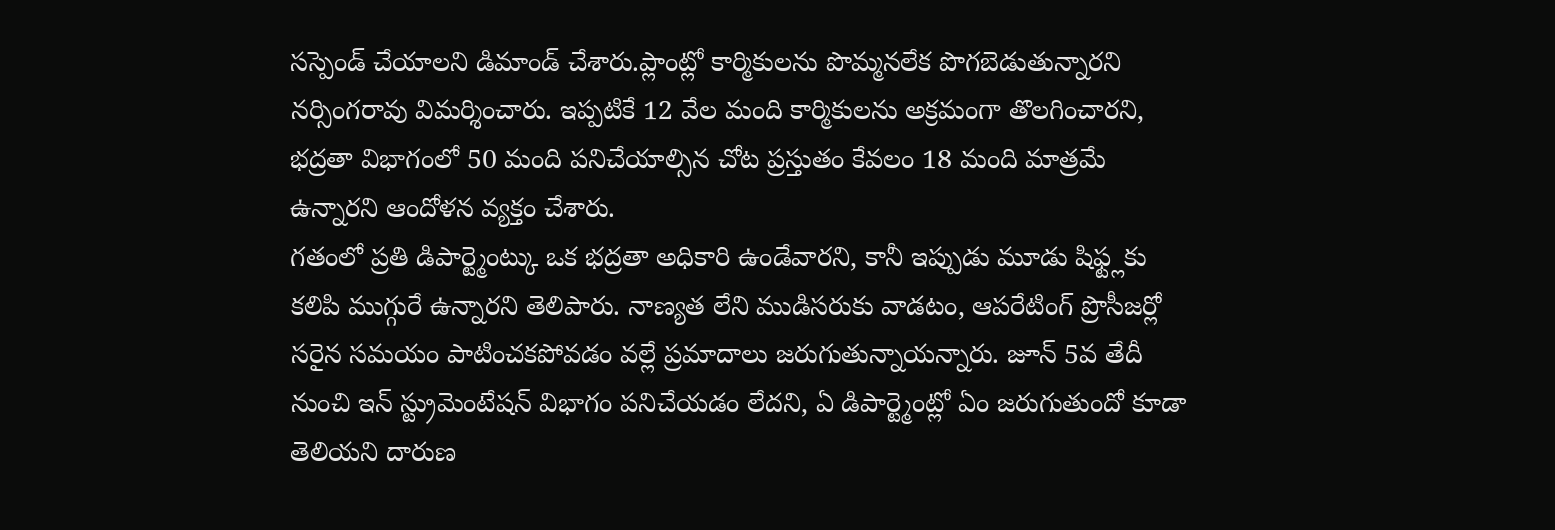సస్పెండ్ చేయాలని డిమాండ్ చేశారు.ప్లాంట్లో కార్మికులను పొమ్మనలేక పొగబెడుతున్నారని నర్సింగరావు విమర్శించారు. ఇప్పటికే 12 వేల మంది కార్మికులను అక్రమంగా తొలగించారని, భద్రతా విభాగంలో 50 మంది పనిచేయాల్సిన చోట ప్రస్తుతం కేవలం 18 మంది మాత్రమే ఉన్నారని ఆందోళన వ్యక్తం చేశారు.
గతంలో ప్రతి డిపార్ట్మెంట్కు ఒక భద్రతా అధికారి ఉండేవారని, కానీ ఇప్పుడు మూడు షిఫ్ట్లకు కలిపి ముగ్గురే ఉన్నారని తెలిపారు. నాణ్యత లేని ముడిసరుకు వాడటం, ఆపరేటింగ్ ప్రొసీజర్లో సరైన సమయం పాటించకపోవడం వల్లే ప్రమాదాలు జరుగుతున్నాయన్నారు. జూన్ 5వ తేదీ నుంచి ఇన్ స్ట్రుమెంటేషన్ విభాగం పనిచేయడం లేదని, ఏ డిపార్ట్మెంట్లో ఏం జరుగుతుందో కూడా తెలియని దారుణ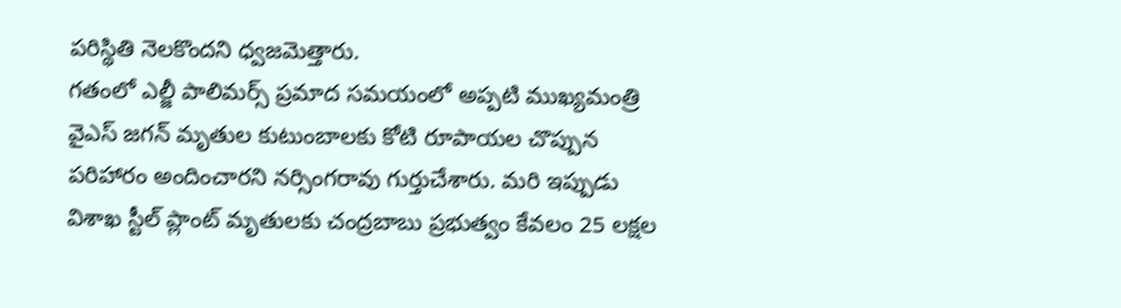పరిస్థితి నెలకొందని ధ్వజమెత్తారు.
గతంలో ఎల్జీ పాలిమర్స్ ప్రమాద సమయంలో అప్పటి ముఖ్యమంత్రి వైఎస్ జగన్ మృతుల కుటుంబాలకు కోటి రూపాయల చొప్పున పరిహారం అందించారని నర్సింగరావు గుర్తుచేశారు. మరి ఇప్పుడు విశాఖ స్టీల్ ప్లాంట్ మృతులకు చంద్రబాబు ప్రభుత్వం కేవలం 25 లక్షల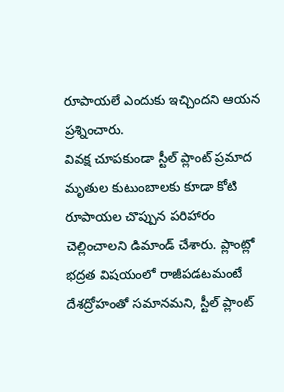రూపాయలే ఎందుకు ఇచ్చిందని ఆయన ప్రశ్నించారు.
వివక్ష చూపకుండా స్టీల్ ప్లాంట్ ప్రమాద మృతుల కుటుంబాలకు కూడా కోటి రూపాయల చొప్పున పరిహారం చెల్లించాలని డిమాండ్ చేశారు. ప్లాంట్లో భద్రత విషయంలో రాజీపడటమంటే దేశద్రోహంతో సమానమని, స్టీల్ ప్లాంట్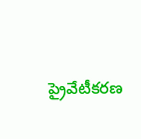ప్రైవేటీకరణ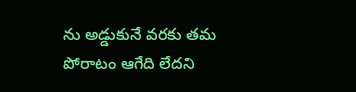ను అడ్డుకునే వరకు తమ పోరాటం ఆగేది లేదని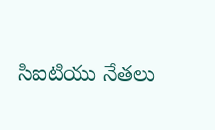సిఐటియు నేతలు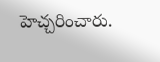హెచ్చరించారు.